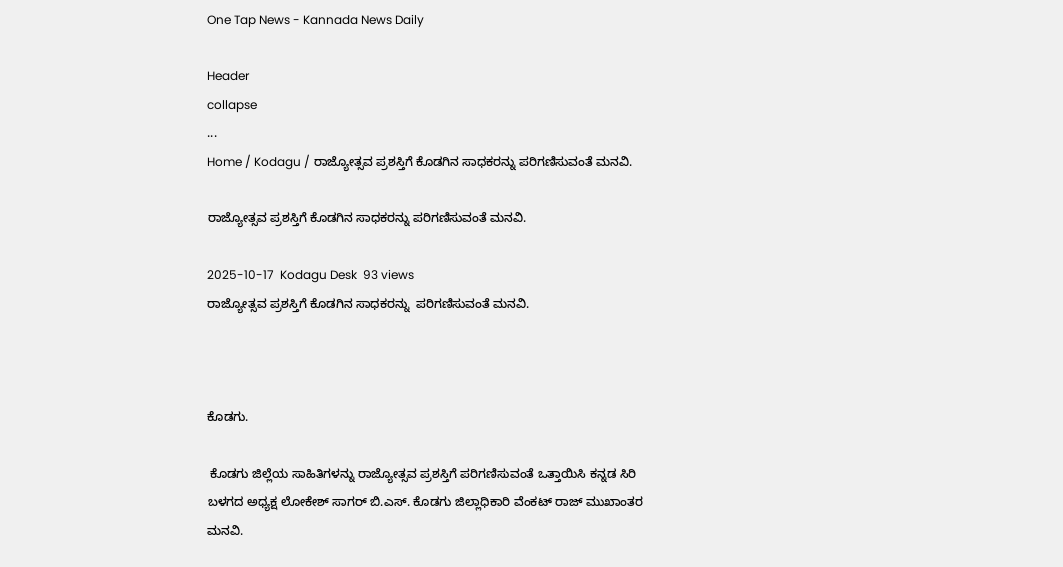One Tap News - Kannada News Daily

Header
collapse
...
Home / Kodagu / ರಾಜ್ಯೋತ್ಸವ ಪ್ರಶಸ್ತಿಗೆ ಕೊಡಗಿನ ಸಾಧಕರನ್ನು ಪರಿಗಣಿಸುವಂತೆ ಮನವಿ.

ರಾಜ್ಯೋತ್ಸವ ಪ್ರಶಸ್ತಿಗೆ ಕೊಡಗಿನ ಸಾಧಕರನ್ನು ಪರಿಗಣಿಸುವಂತೆ ಮನವಿ.

2025-10-17  Kodagu Desk  93 views
ರಾಜ್ಯೋತ್ಸವ ಪ್ರಶಸ್ತಿಗೆ ಕೊಡಗಿನ ಸಾಧಕರನ್ನು  ಪರಿಗಣಿಸುವಂತೆ ಮನವಿ.



ಕೊಡಗು.

 ಕೊಡಗು ಜಿಲ್ಲೆಯ ಸಾಹಿತಿಗಳನ್ನು ರಾಜ್ಯೋತ್ಸವ ಪ್ರಶಸ್ತಿಗೆ ಪರಿಗಣಿಸುವಂತೆ ಒತ್ತಾಯಿಸಿ ಕನ್ನಡ ಸಿರಿ ಬಳಗದ ಅಧ್ಯಕ್ಷ ಲೋಕೇಶ್ ಸಾಗರ್ ಬಿ.ಎಸ್. ಕೊಡಗು ಜಿಲ್ಲಾಧಿಕಾರಿ ವೆಂಕಟ್ ರಾಜ್ ಮುಖಾಂತರ ಮನವಿ.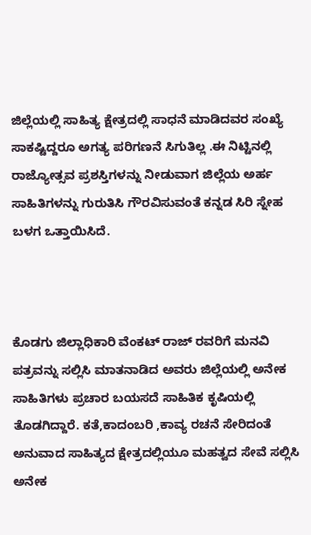ಜಿಲ್ಲೆಯಲ್ಲಿ ಸಾಹಿತ್ಯ ಕ್ಷೇತ್ರದಲ್ಲಿ ಸಾಧನೆ ‌ಮಾಡಿದವರ ಸಂಖ್ಯೆ ಸಾಕಷ್ಟಿದ್ದರೂ ಅಗತ್ಯ ಪರಿಗಣನೆ ಸಿಗುತಿಲ್ಲ .ಈ ನಿಟ್ಟಿನಲ್ಲಿ ರಾಜ್ಯೋತ್ಸವ ಪ್ರಶಸ್ತಿಗಳನ್ನು ನೀಡುವಾಗ ಜಿಲ್ಲೆಯ ಅರ್ಹ ಸಾಹಿತಿಗಳನ್ನು ಗುರುತಿಸಿ ಗೌರವಿಸುವಂತೆ ಕನ್ನಡ ಸಿರಿ ಸ್ನೇಹ ಬಳಗ ಒತ್ತಾಯಿಸಿದೆ.



ಕೊಡಗು ಜಿಲ್ಲಾಧಿಕಾರಿ ವೆಂಕಟ್ ರಾಜ್ ರವರಿಗೆ ಮನವಿ ಪತ್ರವನ್ನು ಸಲ್ಲಿಸಿ ಮಾತನಾಡಿದ ಅವರು ಜಿಲ್ಲೆಯಲ್ಲಿ ಅನೇಕ‌ ಸಾಹಿತಿಗಳು ಪ್ರಚಾರ ಬಯಸದೆ ಸಾಹಿತಿಕ ಕೃಷಿಯಲ್ಲಿ ತೊಡಗಿದ್ದಾರೆ. ಕತೆ,ಕಾದಂಬರಿ ,ಕಾವ್ಯ ರಚನೆ ಸೇರಿದಂತೆ ಅನುವಾದ ಸಾಹಿತ್ಯದ ಕ್ಷೇತ್ರದಲ್ಲಿಯೂ ಮಹತ್ವದ ಸೇವೆ ಸಲ್ಲಿಸಿ ಅನೇಕ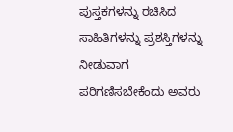ಪುಸ್ತಕಗಳನ್ನು ರಚಿಸಿದ ಸಾಹಿತಿಗಳನ್ನು ಪ್ರಶಸ್ತಿಗಳನ್ನು ನೀಡುವಾಗ ಪರಿಗಣಿಸಬೇಕೆಂದು ಅವರು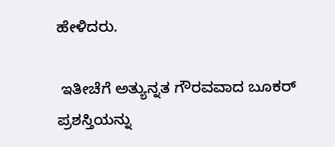ಹೇಳಿದರು.

 ಇತೀಚೆಗೆ ಅತ್ಯುನ್ನತ ಗೌರವವಾದ ಬೂಕರ್ ಪ್ರಶಸ್ತಿಯನ್ನು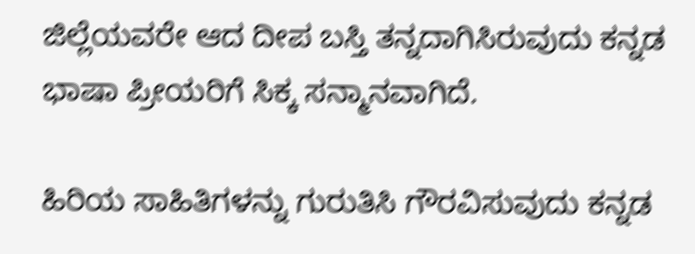ಜಿಲ್ಲೆಯವರೇ ಆದ ದೀಪ ಬಸ್ತಿ ತನ್ನದಾಗಿಸಿರುವುದು ಕನ್ನಡ ಭಾಷಾ ಪ್ರೀಯರಿಗೆ ಸಿಕ್ಕ ಸನ್ಮಾನವಾಗಿದೆ.

ಹಿರಿಯ ಸಾಹಿತಿಗಳನ್ನು ಗುರುತಿಸಿ ಗೌರವಿಸುವುದು ಕನ್ನಡ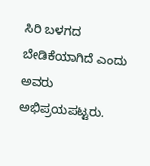ಸಿರಿ ಬಳಗದ ಬೇಡಿಕೆಯಾಗಿದೆ ಎಂದು ಅವರು ಅಭಿಪ್ರಯಪಟ್ಟರು.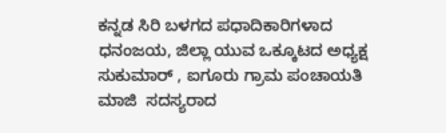ಕನ್ನಡ ಸಿರಿ ಬಳಗದ ಪಧಾದಿಕಾರಿಗಳಾದ ಧನಂಜಯ, ಜಿಲ್ಲಾ ಯುವ ಒಕ್ಕೂಟದ ಅಧ್ಯಕ್ಷ ಸುಕುಮಾರ್ , ಐಗೂರು ಗ್ರಾಮ ಪಂಚಾಯತಿ ಮಾಜಿ  ಸದಸ್ಯರಾದ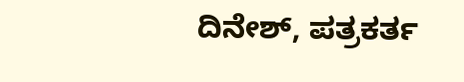ದಿನೇಶ್, ಪತ್ರಕರ್ತ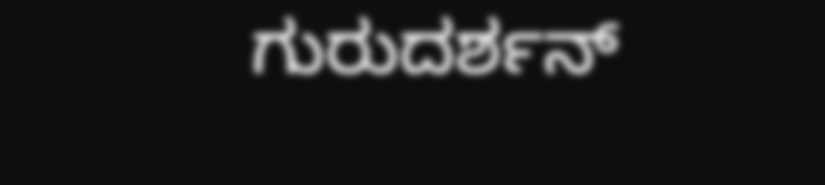ಗುರುದರ್ಶನ್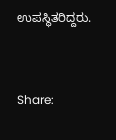ಉಪಸ್ಥಿತರಿದ್ದರು.


Share: